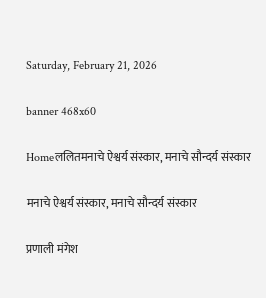Saturday, February 21, 2026

banner 468x60

Homeललितमनाचे ऐश्वर्य संस्कार, मनाचे सौन्दर्य संस्कार

मनाचे ऐश्वर्य संस्कार, मनाचे सौन्दर्य संस्कार

प्रणाली मंगेश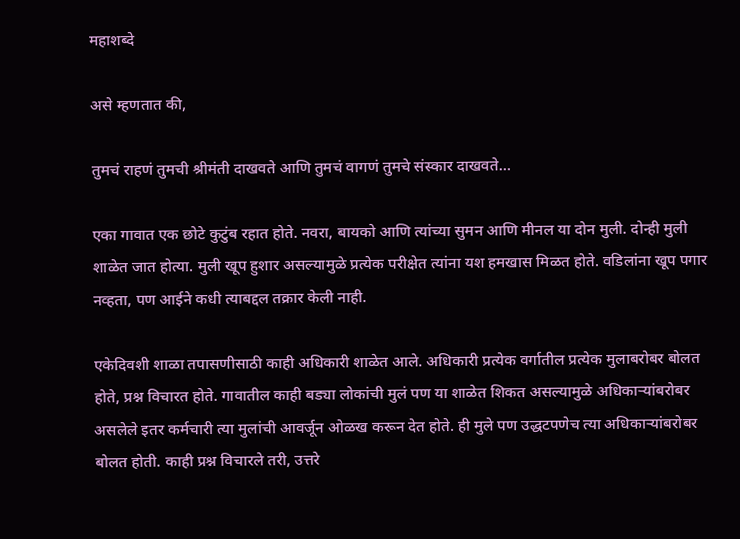महाशब्दे

असे म्हणतात की,

तुमचं राहणं तुमची श्रीमंती दाखवते आणि तुमचं वागणं तुमचे संस्कार दाखवते…

एका गावात एक छोटे कुटुंब रहात होते. नवरा, बायको आणि त्यांच्या सुमन आणि मीनल या दोन मुली. दोन्ही मुली शाळेत जात होत्या. मुली खूप हुशार असल्यामुळे प्रत्येक परीक्षेत त्यांना यश हमखास मिळत होते. वडिलांना खूप पगार नव्हता, पण आईने कधी त्याबद्दल तक्रार केली नाही.

एकेदिवशी शाळा तपासणीसाठी काही अधिकारी शाळेत आले. अधिकारी प्रत्येक वर्गातील प्रत्येक मुलाबरोबर बोलत होते, प्रश्न विचारत होते. गावातील काही बड्या लोकांची मुलं पण या शाळेत शिकत असल्यामुळे अधिकाऱ्यांबरोबर असलेले इतर कर्मचारी त्या मुलांची आवर्जून ओळख करून देत होते. ही मुले पण उद्धटपणेच त्या अधिकाऱ्यांबरोबर बोलत होती. काही प्रश्न विचारले तरी, उत्तरे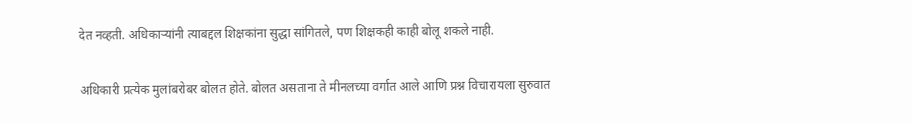देत नव्हती. अधिकाऱ्यांनी त्याबद्दल शिक्षकांना सुद्धा सांगितले, पण शिक्षकही काही बोलू शकले नाही.

अधिकारी प्रत्येक मुलांबरोबर बोलत होते. बोलत असताना ते मीनलच्या वर्गात आले आणि प्रश्न विचारायला सुरुवात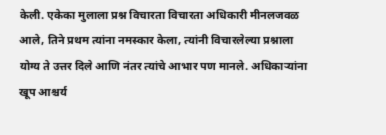केली. एकेका मुलाला प्रश्न विचारता विचारता अधिकारी मीनलजवळ आले, तिने प्रथम त्यांना नमस्कार केला, त्यांनी विचारलेल्या प्रश्नाला योग्य ते उत्तर दिले आणि नंतर त्यांचे आभार पण मानले. अधिकाऱ्यांना खूप आश्चर्य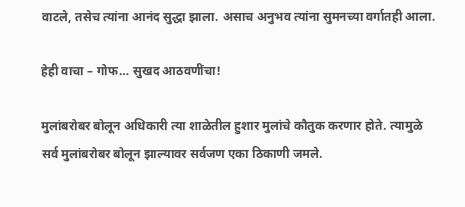वाटले, तसेच त्यांना आनंद सुद्धा झाला. असाच अनुभव त्यांना सुमनच्या वर्गातही आला.

हेही वाचा – गोफ… सुखद आठवणींचा!

मुलांबरोबर बोलून अधिकारी त्या शाळेतील हुशार मुलांचे कौतुक करणार होते. त्यामुळे सर्व मुलांबरोबर बोलून झाल्यावर सर्वजण एका ठिकाणी जमले.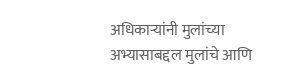अधिकाऱ्यांनी मुलांच्या अभ्यासाबद्दल मुलांचे आणि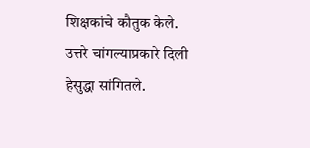शिक्षकांचे कौतुक केले. उत्तरे चांगल्याप्रकारे दिली हेसुद्धा सांगितले.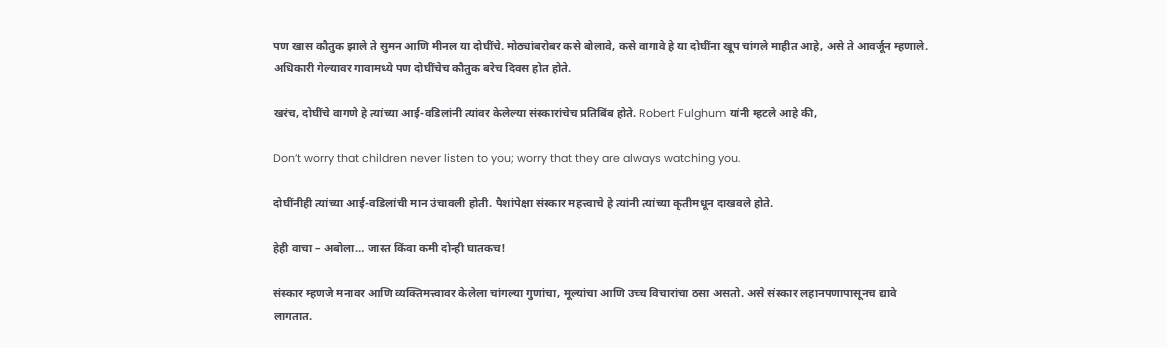पण खास कौतुक झाले ते सुमन आणि मीनल या दोघींचे. मोठ्यांबरोबर कसे बोलावे, कसे वागावे हे या दोघींना खूप चांगले माहीत आहे, असे ते आवर्जून म्हणाले. अधिकारी गेल्यावर गावामध्ये पण दोघींचेच कौतुक बरेच दिवस होत होते.

खरंच, दोघींचे वागणे हे त्यांच्या आई-वडिलांनी त्यांवर केलेल्या संस्कारांचेच प्रतिबिंब होते. Robert Fulghum यांनी म्हटले आहे की,

Don’t worry that children never listen to you; worry that they are always watching you.

दोघींनीही त्यांच्या आई-वडिलांची मान उंचावली होती. पैशांपेक्षा संस्कार महत्त्वाचे हे त्यांनी त्यांच्या कृतीमधून दाखवले होते.

हेही वाचा – अबोला… जास्त किंवा कमी दोन्ही घातकच!

संस्कार म्हणजे मनावर आणि व्यक्तिमत्त्वावर केलेला चांगल्या गुणांचा, मूल्यांचा आणि उच्च विचारांचा ठसा असतो. असे संस्कार लहानपणापासूनच द्यावे लागतात.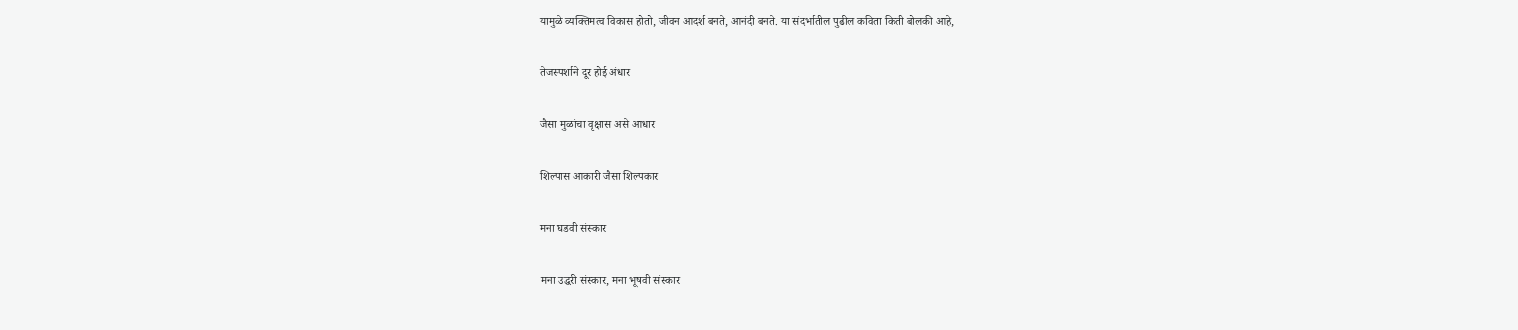यामुळे व्यक्तिमत्व विकास होतो, जीवन आदर्श बनते, आनंदी बनते. या संदर्भातील पुढील कविता किती बोलकी आहे,

तेजस्पर्शाने दूर होई अंधार

जैसा मुळांचा वृक्षास असे आधार

शिल्पास आकारी जैसा शिल्पकार

मना घडवी संस्कार

मना उद्धरी संस्कार, मना भूषवी संस्कार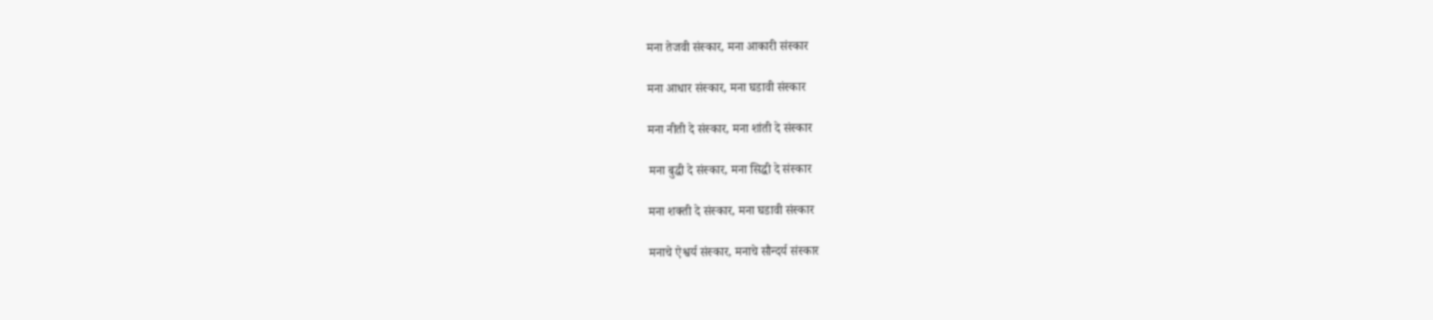मना तेजवी संस्कार, मना आकारी संस्कार

मना आधार संस्कार, मना घडावी संस्कार

मना नीती दे संस्कार, मना शांती दे संस्कार

मना बुद्धी दे संस्कार, मना सिद्धी दे संस्कार

मना शक्ती दे संस्कार, मना घडावी संस्कार

मनाचे ऐश्वर्य संस्कार, मनाचे सौन्दर्य संस्कार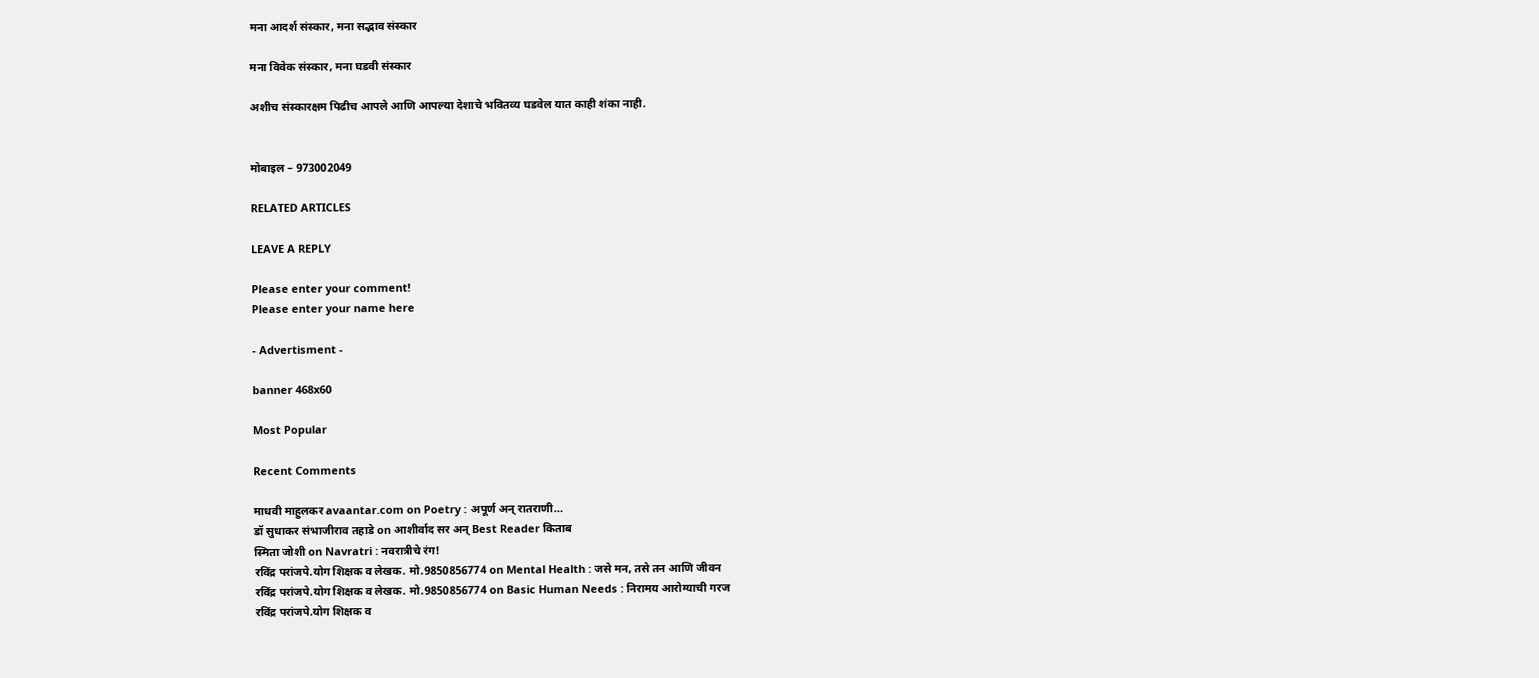मना आदर्श संस्कार, मना सद्भाव संस्कार

मना विवेक संस्कार, मना घडवी संस्कार

अशीच संस्कारक्षम पिढीच आपले आणि आपल्या देशाचे भवितव्य घडवेल यात काही शंका नाही.


मोबाइल – 973002049

RELATED ARTICLES

LEAVE A REPLY

Please enter your comment!
Please enter your name here

- Advertisment -

banner 468x60

Most Popular

Recent Comments

माधवी माहुलकर avaantar.com on Poetry : अपूर्ण अन् रातराणी…
डॉ सुधाकर संभाजीराव तहाडे on आशीर्वाद सर अन् Best Reader किताब
स्मिता जोशी on Navratri : नवरात्रीचे रंग!
रविंद्र परांजपे.योग शिक्षक व लेखक. मो.9850856774 on Mental Health : जसे मन, तसे तन आणि जीवन
रविंद्र परांजपे.योग शिक्षक व लेखक. मो.9850856774 on Basic Human Needs : निरामय आरोग्याची गरज
रविंद्र परांजपे.योग शिक्षक व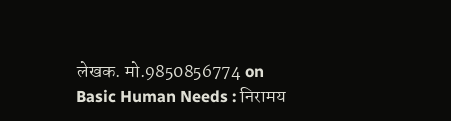लेखक. मो.9850856774 on Basic Human Needs : निरामय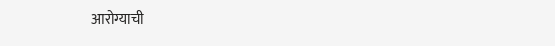आरोग्याची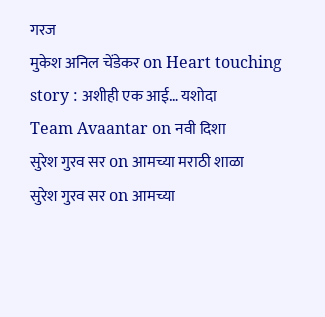गरज
मुकेश अनिल चेंडेकर on Heart touching story : अशीही एक आई… यशोदा
Team Avaantar on नवी दिशा
सुरेश गुरव सर on आमच्या मराठी शाळा
सुरेश गुरव सर on आमच्या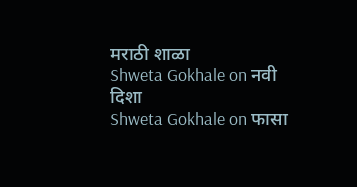मराठी शाळा
Shweta Gokhale on नवी दिशा
Shweta Gokhale on फासा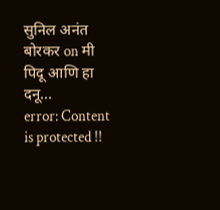सुनिल अनंत बोरकर on मी पिदू आणि हा दनू…
error: Content is protected !!